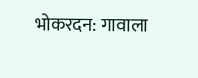भोकरदन: गावाला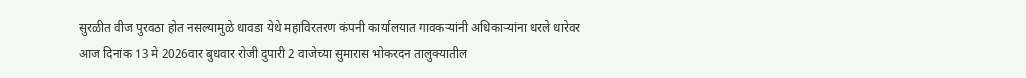सुरळीत वीज पुरवठा होत नसल्यामुळे धावडा येथे महाविरतरण कंपनी कार्यालयात गावकऱ्यांनी अधिकाऱ्यांना धरले धारेवर
आज दिनांक 13 मे 2026वार बुधवार रोजी दुपारी 2 वाजेच्या सुमारास भोकरदन तालुक्यातील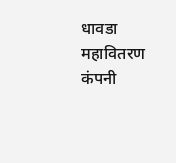धावडा महावितरण कंपनी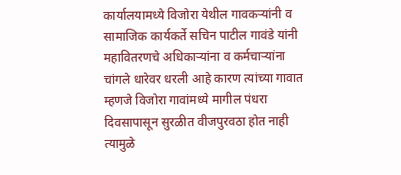कार्यालयामध्ये विजोरा येथील गावकऱ्यांनी व सामाजिक कार्यकर्ते सचिन पाटील गावंडे यांनी महावितरणचे अधिकाऱ्यांना व कर्मचाऱ्यांना चांगले धारेवर धरली आहे कारण त्यांच्या गावात म्हणजे विजोरा गावांमध्ये मागील पंधरा दिवसापासून सुरळीत वीजपुरवठा होत नाही त्यामुळे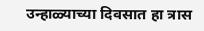उन्हाळ्याच्या दिवसात हा त्रास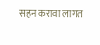सहन करावा लागत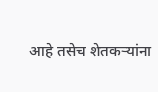आहे तसेच शेतकऱ्यांना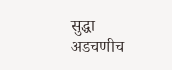सुद्धा अडचणीच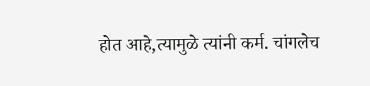होत आहे,त्यामुळे त्यांनी कर्म. चांगलेच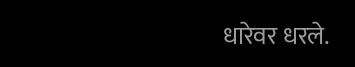धारेवर धरले.